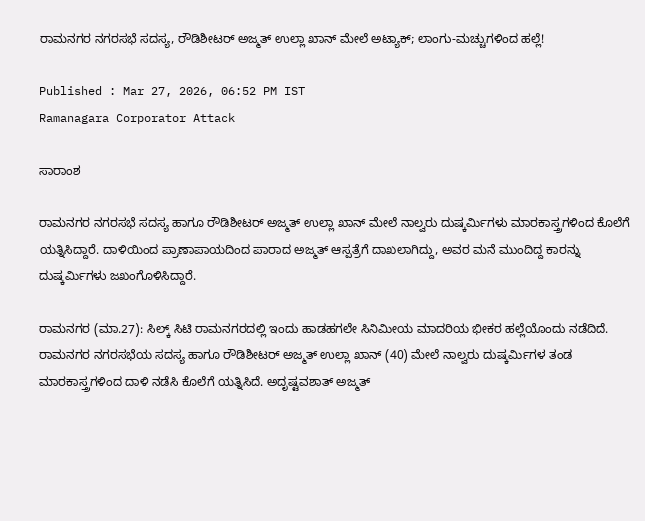ರಾಮನಗರ ನಗರಸಭೆ ಸದಸ್ಯ, ರೌಡಿಶೀಟರ್ ಅಜ್ಮತ್ ಉಲ್ಲಾ ಖಾನ್ ಮೇಲೆ ಅಟ್ಯಾಕ್; ಲಾಂಗು-ಮಚ್ಚುಗಳಿಂದ ಹಲ್ಲೆ!

Published : Mar 27, 2026, 06:52 PM IST
Ramanagara Corporator Attack

ಸಾರಾಂಶ

ರಾಮನಗರ ನಗರಸಭೆ ಸದಸ್ಯ ಹಾಗೂ ರೌಡಿಶೀಟರ್ ಅಜ್ಮತ್ ಉಲ್ಲಾ ಖಾನ್ ಮೇಲೆ ನಾಲ್ವರು ದುಷ್ಕರ್ಮಿಗಳು ಮಾರಕಾಸ್ತ್ರಗಳಿಂದ ಕೊಲೆಗೆ ಯತ್ನಿಸಿದ್ದಾರೆ. ದಾಳಿಯಿಂದ ಪ್ರಾಣಾಪಾಯದಿಂದ ಪಾರಾದ ಅಜ್ಮತ್ ಆಸ್ಪತ್ರೆಗೆ ದಾಖಲಾಗಿದ್ದು, ಅವರ ಮನೆ ಮುಂದಿದ್ದ ಕಾರನ್ನು ದುಷ್ಕರ್ಮಿಗಳು ಜಖಂಗೊಳಿಸಿದ್ದಾರೆ.

ರಾಮನಗರ (ಮಾ.27): ಸಿಲ್ಕ್ ಸಿಟಿ ರಾಮನಗರದಲ್ಲಿ ಇಂದು ಹಾಡಹಗಲೇ ಸಿನಿಮೀಯ ಮಾದರಿಯ ಭೀಕರ ಹಲ್ಲೆಯೊಂದು ನಡೆದಿದೆ. ರಾಮನಗರ ನಗರಸಭೆಯ ಸದಸ್ಯ ಹಾಗೂ ರೌಡಿಶೀಟರ್ ಅಜ್ಮತ್ ಉಲ್ಲಾ ಖಾನ್ (40) ಮೇಲೆ ನಾಲ್ವರು ದುಷ್ಕರ್ಮಿಗಳ ತಂಡ ಮಾರಕಾಸ್ತ್ರಗಳಿಂದ ದಾಳಿ ನಡೆಸಿ ಕೊಲೆಗೆ ಯತ್ನಿಸಿದೆ. ಅದೃಷ್ಟವಶಾತ್ ಅಜ್ಮತ್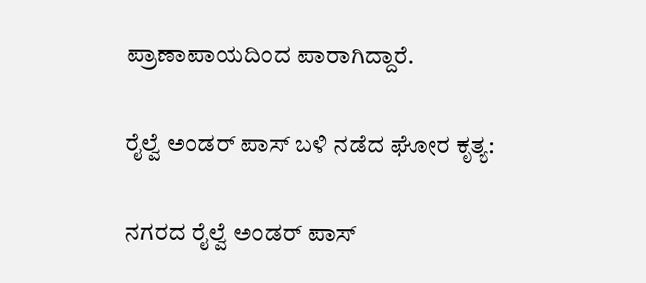ಪ್ರಾಣಾಪಾಯದಿಂದ ಪಾರಾಗಿದ್ದಾರೆ.

ರೈಲ್ವೆ ಅಂಡರ್ ಪಾಸ್ ಬಳಿ ನಡೆದ ಘೋರ ಕೃತ್ಯ:

ನಗರದ ರೈಲ್ವೆ ಅಂಡರ್ ಪಾಸ್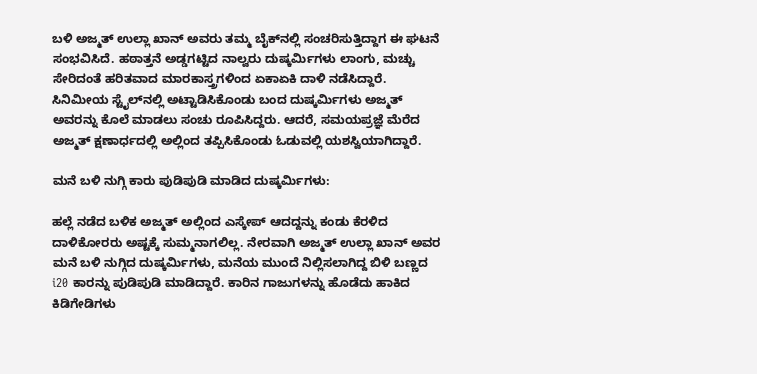ಬಳಿ ಅಜ್ಮತ್ ಉಲ್ಲಾ ಖಾನ್ ಅವರು ತಮ್ಮ ಬೈಕ್‌ನಲ್ಲಿ ಸಂಚರಿಸುತ್ತಿದ್ದಾಗ ಈ ಘಟನೆ ಸಂಭವಿಸಿದೆ. ಹಠಾತ್ತನೆ ಅಡ್ಡಗಟ್ಟಿದ ನಾಲ್ವರು ದುಷ್ಕರ್ಮಿಗಳು ಲಾಂಗು, ಮಚ್ಚು ಸೇರಿದಂತೆ ಹರಿತವಾದ ಮಾರಕಾಸ್ತ್ರಗಳಿಂದ ಏಕಾಏಕಿ ದಾಳಿ ನಡೆಸಿದ್ದಾರೆ. ಸಿನಿಮೀಯ ಸ್ಟೈಲ್‌ನಲ್ಲಿ ಅಟ್ಟಾಡಿಸಿಕೊಂಡು ಬಂದ ದುಷ್ಕರ್ಮಿಗಳು ಅಜ್ಮತ್ ಅವರನ್ನು ಕೊಲೆ ಮಾಡಲು ಸಂಚು ರೂಪಿಸಿದ್ದರು. ಆದರೆ, ಸಮಯಪ್ರಜ್ಞೆ ಮೆರೆದ ಅಜ್ಮತ್ ಕ್ಷಣಾರ್ಧದಲ್ಲಿ ಅಲ್ಲಿಂದ ತಪ್ಪಿಸಿಕೊಂಡು ಓಡುವಲ್ಲಿ ಯಶಸ್ವಿಯಾಗಿದ್ದಾರೆ.

ಮನೆ ಬಳಿ ನುಗ್ಗಿ ಕಾರು ಪುಡಿಪುಡಿ ಮಾಡಿದ ದುಷ್ಕರ್ಮಿಗಳು:

ಹಲ್ಲೆ ನಡೆದ ಬಳಿಕ ಅಜ್ಮತ್ ಅಲ್ಲಿಂದ ಎಸ್ಕೇಪ್ ಆದದ್ದನ್ನು ಕಂಡು ಕೆರಳಿದ ದಾಳಿಕೋರರು ಅಷ್ಟಕ್ಕೆ ಸುಮ್ಮನಾಗಲಿಲ್ಲ. ನೇರವಾಗಿ ಅಜ್ಮತ್ ಉಲ್ಲಾ ಖಾನ್ ಅವರ ಮನೆ ಬಳಿ ನುಗ್ಗಿದ ದುಷ್ಕರ್ಮಿಗಳು, ಮನೆಯ ಮುಂದೆ ನಿಲ್ಲಿಸಲಾಗಿದ್ದ ಬಿಳಿ ಬಣ್ಣದ i20 ಕಾರನ್ನು ಪುಡಿಪುಡಿ ಮಾಡಿದ್ದಾರೆ. ಕಾರಿನ ಗಾಜುಗಳನ್ನು ಹೊಡೆದು ಹಾಕಿದ ಕಿಡಿಗೇಡಿಗಳು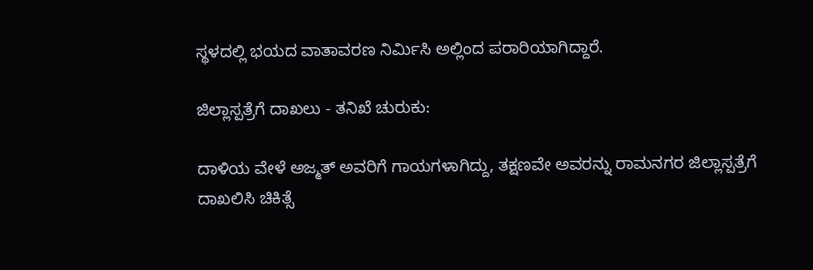ಸ್ಥಳದಲ್ಲಿ ಭಯದ ವಾತಾವರಣ ನಿರ್ಮಿಸಿ ಅಲ್ಲಿಂದ ಪರಾರಿಯಾಗಿದ್ದಾರೆ.

ಜಿಲ್ಲಾಸ್ಪತ್ರೆಗೆ ದಾಖಲು - ತನಿಖೆ ಚುರುಕು:

ದಾಳಿಯ ವೇಳೆ ಅಜ್ಮತ್ ಅವರಿಗೆ ಗಾಯಗಳಾಗಿದ್ದು, ತಕ್ಷಣವೇ ಅವರನ್ನು ರಾಮನಗರ ಜಿಲ್ಲಾಸ್ಪತ್ರೆಗೆ ದಾಖಲಿಸಿ ಚಿಕಿತ್ಸೆ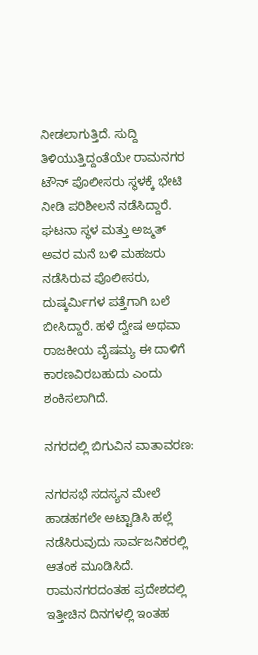ನೀಡಲಾಗುತ್ತಿದೆ. ಸುದ್ದಿ ತಿಳಿಯುತ್ತಿದ್ದಂತೆಯೇ ರಾಮನಗರ ಟೌನ್ ಪೊಲೀಸರು ಸ್ಥಳಕ್ಕೆ ಭೇಟಿ ನೀಡಿ ಪರಿಶೀಲನೆ ನಡೆಸಿದ್ದಾರೆ. ಘಟನಾ ಸ್ಥಳ ಮತ್ತು ಅಜ್ಮತ್ ಅವರ ಮನೆ ಬಳಿ ಮಹಜರು ನಡೆಸಿರುವ ಪೊಲೀಸರು, ದುಷ್ಕರ್ಮಿಗಳ ಪತ್ತೆಗಾಗಿ ಬಲೆ ಬೀಸಿದ್ದಾರೆ. ಹಳೆ ದ್ವೇಷ ಅಥವಾ ರಾಜಕೀಯ ವೈಷಮ್ಯ ಈ ದಾಳಿಗೆ ಕಾರಣವಿರಬಹುದು ಎಂದು ಶಂಕಿಸಲಾಗಿದೆ.

ನಗರದಲ್ಲಿ ಬಿಗುವಿನ ವಾತಾವರಣ:

ನಗರಸಭೆ ಸದಸ್ಯನ ಮೇಲೆ ಹಾಡಹಗಲೇ ಅಟ್ಟಾಡಿಸಿ ಹಲ್ಲೆ ನಡೆಸಿರುವುದು ಸಾರ್ವಜನಿಕರಲ್ಲಿ ಆತಂಕ ಮೂಡಿಸಿದೆ. ರಾಮನಗರದಂತಹ ಪ್ರದೇಶದಲ್ಲಿ ಇತ್ತೀಚಿನ ದಿನಗಳಲ್ಲಿ ಇಂತಹ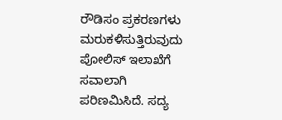ರೌಡಿಸಂ ಪ್ರಕರಣಗಳು ಮರುಕಳಿಸುತ್ತಿರುವುದು ಪೋಲಿಸ್ ಇಲಾಖೆಗೆ ಸವಾಲಾಗಿ ಪರಿಣಮಿಸಿದೆ. ಸದ್ಯ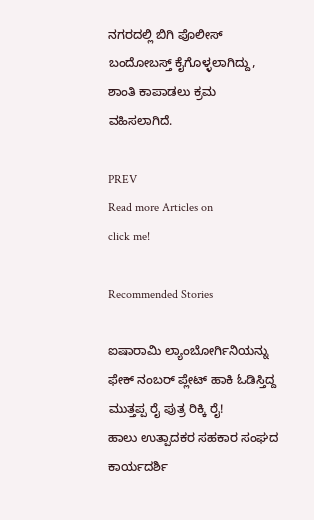ನಗರದಲ್ಲಿ ಬಿಗಿ ಪೊಲೀಸ್ ಬಂದೋಬಸ್ತ್ ಕೈಗೊಳ್ಳಲಾಗಿದ್ದು, ಶಾಂತಿ ಕಾಪಾಡಲು ಕ್ರಮ ವಹಿಸಲಾಗಿದೆ.

PREV
Read more Articles on
click me!

Recommended Stories

ಐಷಾರಾಮಿ ಲ್ಯಾಂಬೋರ್ಗಿನಿಯನ್ನು ಫೇಕ್‌ ನಂಬರ್‌ ಪ್ಲೇಟ್‌ ಹಾಕಿ ಓಡಿಸ್ತಿದ್ದ ಮುತ್ತಪ್ಪ ರೈ ಪುತ್ರ ರಿಕ್ಕಿ ರೈ!
ಹಾಲು ಉತ್ಪಾದಕರ ಸಹಕಾರ ಸಂಘದ ಕಾರ್ಯದರ್ಶಿ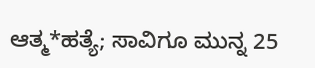ಆತ್ಮ*ಹತ್ಯೆ; ಸಾವಿಗೂ ಮುನ್ನ 25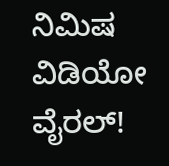ನಿಮಿಷ ವಿಡಿಯೋ ವೈರಲ್!